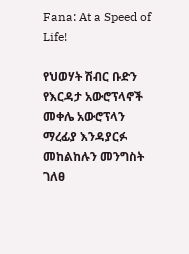Fana: At a Speed of Life!

የህወሃት ሽብር ቡድን የእርዳታ አውሮፕላኖች መቀሌ አውሮፕላን ማረፊያ እንዳያርፉ መከልከሉን መንግስት ገለፀ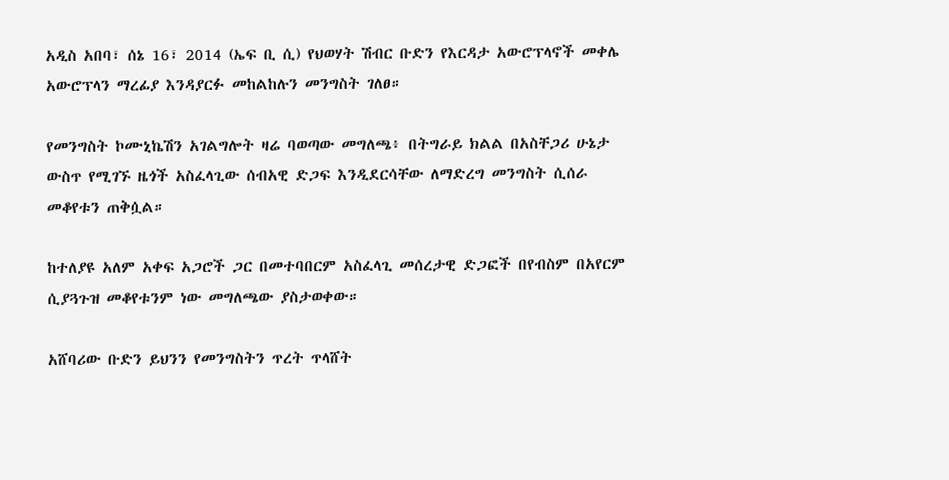አዲስ አበባ፣ ሰኔ 16፣ 2014 (ኤፍ ቢ ሲ) የህወሃት ሽብር ቡድን የእርዳታ አውሮፕላኖች መቀሌ አውሮፕላን ማረፊያ እንዳያርፉ መከልከሉን መንግስት ገለፀ።

የመንግስት ኮሙኒኬሽን አገልግሎት ዛሬ ባወጣው መግለጫ፥ በትግራይ ክልል በአስቸጋሪ ሁኔታ ውስጥ የሚገኙ ዜጎች አስፈላጊው ሰብአዊ ድጋፍ እንዲደርሳቸው ለማድረግ መንግስት ሲሰራ መቆየቱን ጠቅሷል።

ከተለያዩ አለም አቀፍ አጋሮች ጋር በመተባበርም አስፈላጊ መሰረታዊ ድጋፎች በየብስም በአየርም ሲያጓጉዝ መቆየቱንም ነው መግለጫው ያስታወቀው።

አሸባሪው ቡድን ይህንን የመንግስትን ጥረት ጥላሸት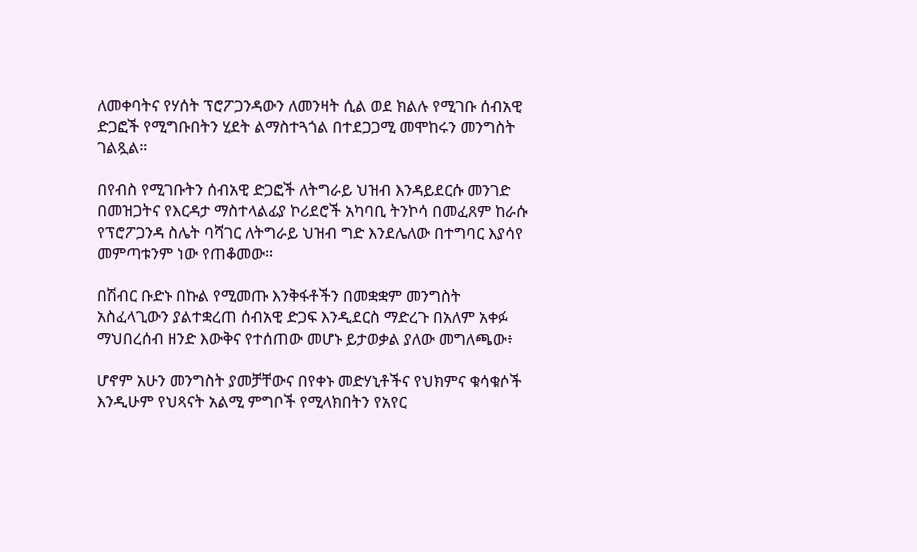ለመቀባትና የሃሰት ፕሮፖጋንዳውን ለመንዛት ሲል ወደ ክልሉ የሚገቡ ሰብአዊ ድጋፎች የሚግቡበትን ሂደት ልማስተጓጎል በተደጋጋሚ መሞከሩን መንግስት ገልጿል።

በየብስ የሚገቡትን ሰብአዊ ድጋፎች ለትግራይ ህዝብ እንዳይደርሱ መንገድ በመዝጋትና የእርዳታ ማስተላልፊያ ኮሪደሮች አካባቢ ትንኮሳ በመፈጸም ከራሱ የፕሮፖጋንዳ ስሌት ባሻገር ለትግራይ ህዝብ ግድ እንደሌለው በተግባር እያሳየ መምጣቱንም ነው የጠቆመው።

በሽብር ቡድኑ በኩል የሚመጡ እንቅፋቶችን በመቋቋም መንግስት አስፈላጊውን ያልተቋረጠ ሰብአዊ ድጋፍ እንዲደርስ ማድረጉ በአለም አቀፉ ማህበረሰብ ዘንድ እውቅና የተሰጠው መሆኑ ይታወቃል ያለው መግለጫው፥

ሆኖም አሁን መንግስት ያመቻቸውና በየቀኑ መድሃኒቶችና የህክምና ቁሳቁሶች እንዲሁም የህጻናት አልሚ ምግቦች የሚላክበትን የአየር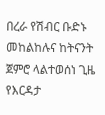በረራ የሽብር ቡድኑ መከልከሉና ከትናንት ጀምሮ ላልተወሰነ ጊዜ የእርዳታ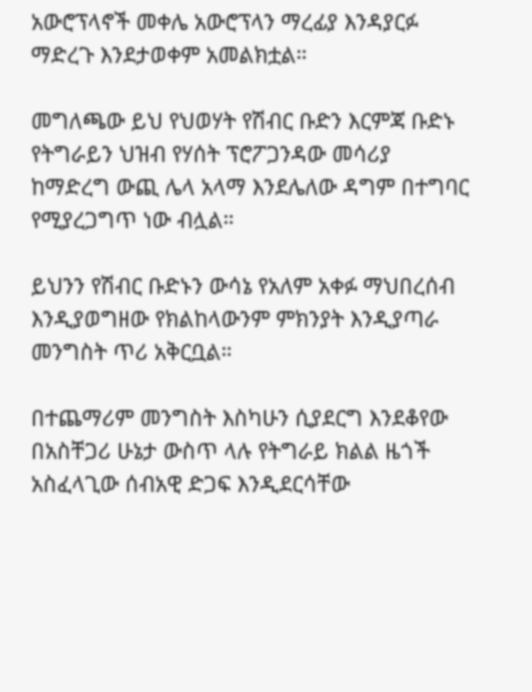አውሮፕላኖች መቀሌ አውሮፕላን ማረፊያ እንዳያርፉ ማድረጉ እንደታወቀም አመልክቷል።

መግለጫው ይህ የህወሃት የሽብር ቡድን እርምጃ ቡድኑ የትግራይን ህዝብ የሃሰት ፕሮፖጋንዳው መሳሪያ ከማድረግ ውጪ ሌላ አላማ እንደሌለው ዳግም በተግባር የሚያረጋግጥ ነው ብሏል።

ይህንን የሽብር ቡድኑን ውሳኔ የአለም አቀፉ ማህበረሰብ እንዲያወግዘው የክልከላውንም ምክንያት እንዲያጣራ መንግስት ጥሪ አቅርቧል።

በተጨማሪም መንግስት እስካሁን ሲያደርግ እንደቆየው በአስቸጋሪ ሁኔታ ውስጥ ላሉ የትግራይ ክልል ዜጎች አስፈላጊው ሰብአዊ ድጋፍ እንዲደርሳቸው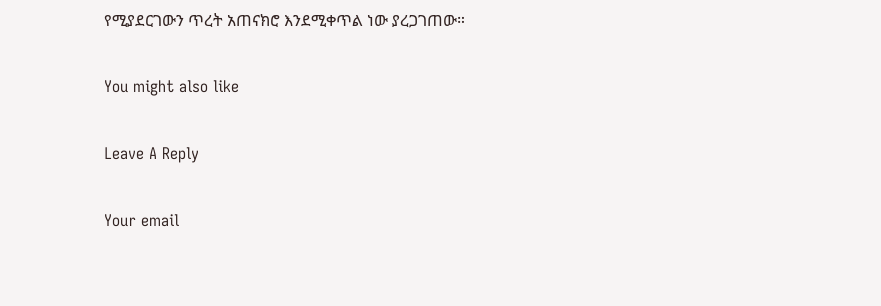የሚያደርገውን ጥረት አጠናክሮ እንደሚቀጥል ነው ያረጋገጠው።

You might also like

Leave A Reply

Your email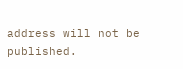address will not be published.